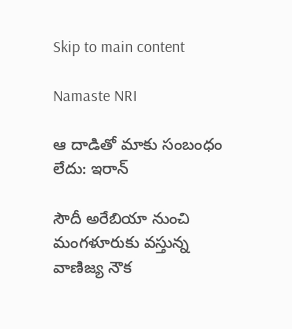Skip to main content

Namaste NRI

ఆ దాడితో మాకు సంబంధం లేదు: ఇరాన్‌

సౌదీ అరేబియా నుంచి మంగళూరుకు వస్తున్న వాణిజ్య నౌక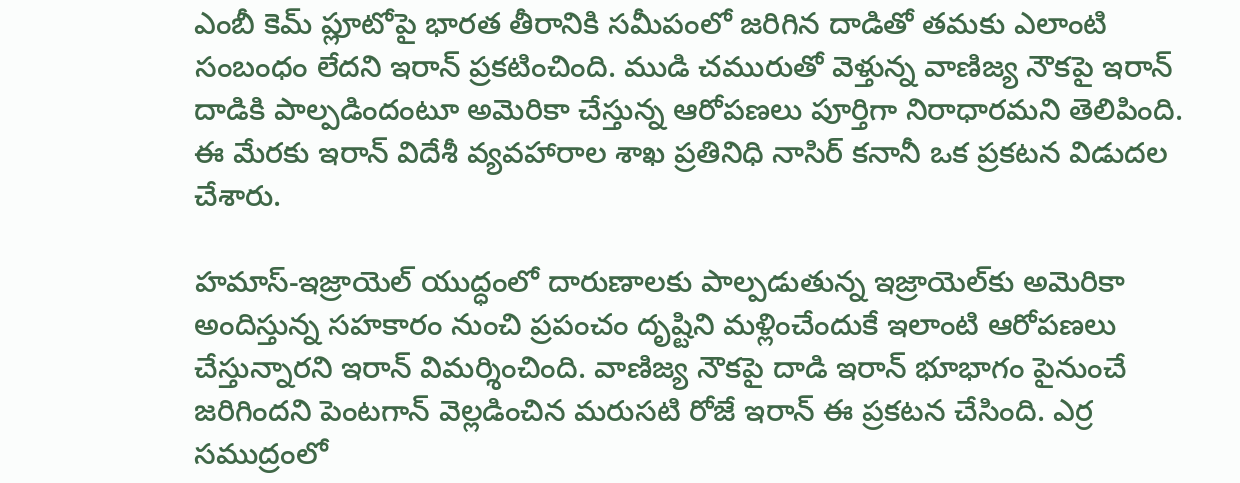ఎంబీ కెమ్‌ ప్లూటోపై భారత తీరానికి సమీపంలో జరిగిన దాడితో తమకు ఎలాంటి సంబంధం లేదని ఇరాన్‌ ప్రకటించింది. ముడి చమురుతో వెళ్తున్న వాణిజ్య నౌకపై ఇరాన్‌ దాడికి పాల్పడిందంటూ అమెరికా చేస్తున్న ఆరోపణలు పూర్తిగా నిరాధారమని తెలిపింది. ఈ మేరకు ఇరాన్‌ విదేశీ వ్యవహారాల శాఖ ప్రతినిధి నాసిర్‌ కనానీ ఒక ప్రకటన విడుదల చేశారు.

హమాస్‌-ఇజ్రాయెల్‌ యుద్ధంలో దారుణాలకు పాల్పడుతున్న ఇజ్రాయెల్‌కు అమెరికా అందిస్తున్న సహకారం నుంచి ప్రపంచం దృష్టిని మళ్లించేందుకే ఇలాంటి ఆరోపణలు చేస్తున్నారని ఇరాన్‌ విమర్శించింది. వాణిజ్య నౌకపై దాడి ఇరాన్‌ భూభాగం పైనుంచే జరిగిందని పెంటగాన్‌ వెల్లడించిన మరుసటి రోజే ఇరాన్‌ ఈ ప్రకటన చేసింది. ఎర్ర సముద్రంలో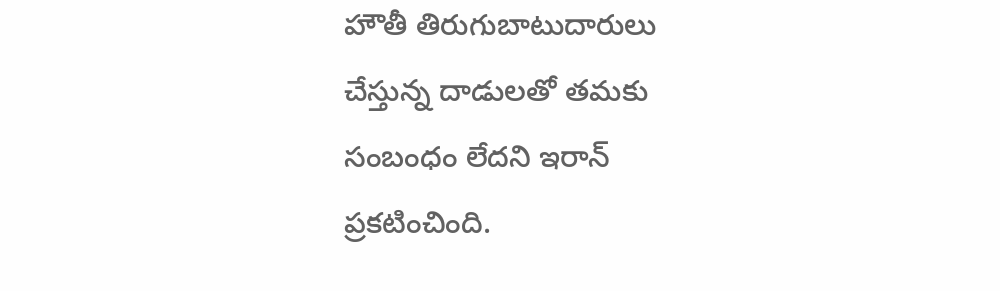హౌతీ తిరుగుబాటుదారులు చేస్తున్న దాడులతో తమకు సంబంధం లేదని ఇరాన్‌ ప్రకటించింది.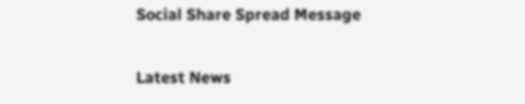Social Share Spread Message

Latest News